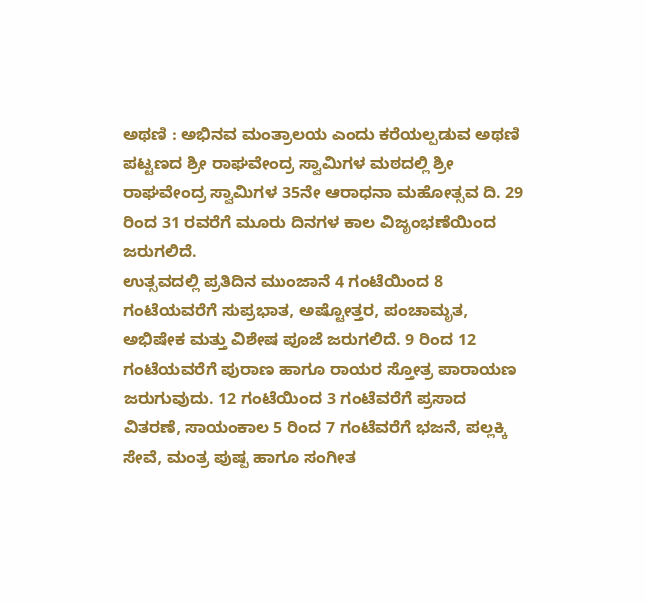ಅಥಣಿ : ಅಭಿನವ ಮಂತ್ರಾಲಯ ಎಂದು ಕರೆಯಲ್ಪಡುವ ಅಥಣಿ ಪಟ್ಟಣದ ಶ್ರೀ ರಾಘವೇಂದ್ರ ಸ್ವಾಮಿಗಳ ಮಠದಲ್ಲಿ ಶ್ರೀ ರಾಘವೇಂದ್ರ ಸ್ವಾಮಿಗಳ 35ನೇ ಆರಾಧನಾ ಮಹೋತ್ಸವ ದಿ. 29 ರಿಂದ 31 ರವರೆಗೆ ಮೂರು ದಿನಗಳ ಕಾಲ ವಿಜೃಂಭಣೆಯಿಂದ ಜರುಗಲಿದೆ.
ಉತ್ಸವದಲ್ಲಿ ಪ್ರತಿದಿನ ಮುಂಜಾನೆ 4 ಗಂಟೆಯಿಂದ 8 ಗಂಟೆಯವರೆಗೆ ಸುಪ್ರಭಾತ, ಅಷ್ಟೋತ್ತರ, ಪಂಚಾಮೃತ, ಅಭಿಷೇಕ ಮತ್ತು ವಿಶೇಷ ಪೂಜೆ ಜರುಗಲಿದೆ. 9 ರಿಂದ 12 ಗಂಟೆಯವರೆಗೆ ಪುರಾಣ ಹಾಗೂ ರಾಯರ ಸ್ತೋತ್ರ ಪಾರಾಯಣ ಜರುಗುವುದು. 12 ಗಂಟೆಯಿಂದ 3 ಗಂಟೆವರೆಗೆ ಪ್ರಸಾದ ವಿತರಣೆ, ಸಾಯಂಕಾಲ 5 ರಿಂದ 7 ಗಂಟೆವರೆಗೆ ಭಜನೆ, ಪಲ್ಲಕ್ಕಿ ಸೇವೆ, ಮಂತ್ರ ಪುಷ್ಪ ಹಾಗೂ ಸಂಗೀತ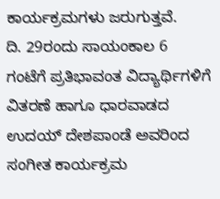ಕಾರ್ಯಕ್ರಮಗಳು ಜರುಗುತ್ತವೆ.
ದಿ. 29ರಂದು ಸಾಯಂಕಾಲ 6 ಗಂಟೆಗೆ ಪ್ರತಿಭಾವಂತ ವಿದ್ಯಾರ್ಥಿಗಳಿಗೆ ವಿತರಣೆ ಹಾಗೂ ಧಾರವಾಡದ ಉದಯ್ ದೇಶಪಾಂಡೆ ಅವರಿಂದ ಸಂಗೀತ ಕಾರ್ಯಕ್ರಮ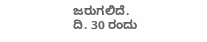ಜರುಗಲಿದೆ.
ದಿ. 30 ರಂದು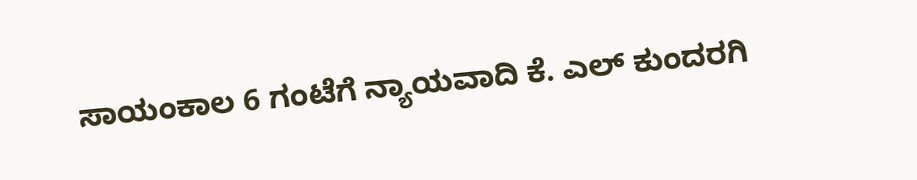ಸಾಯಂಕಾಲ 6 ಗಂಟೆಗೆ ನ್ಯಾಯವಾದಿ ಕೆ. ಎಲ್ ಕುಂದರಗಿ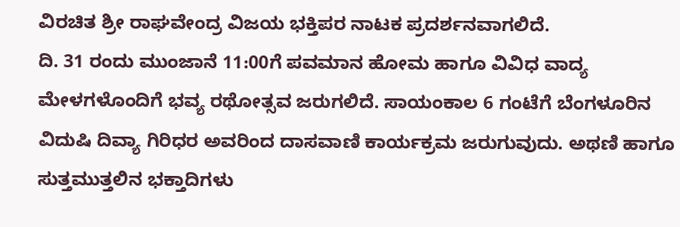ವಿರಚಿತ ಶ್ರೀ ರಾಘವೇಂದ್ರ ವಿಜಯ ಭಕ್ತಿಪರ ನಾಟಕ ಪ್ರದರ್ಶನವಾಗಲಿದೆ.
ದಿ. 31 ರಂದು ಮುಂಜಾನೆ 11:00ಗೆ ಪವಮಾನ ಹೋಮ ಹಾಗೂ ವಿವಿಧ ವಾದ್ಯ ಮೇಳಗಳೊಂದಿಗೆ ಭವ್ಯ ರಥೋತ್ಸವ ಜರುಗಲಿದೆ. ಸಾಯಂಕಾಲ 6 ಗಂಟೆಗೆ ಬೆಂಗಳೂರಿನ ವಿದುಷಿ ದಿವ್ಯಾ ಗಿರಿಧರ ಅವರಿಂದ ದಾಸವಾಣಿ ಕಾರ್ಯಕ್ರಮ ಜರುಗುವುದು. ಅಥಣಿ ಹಾಗೂ ಸುತ್ತಮುತ್ತಲಿನ ಭಕ್ತಾದಿಗಳು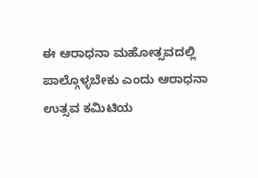ಈ ಆರಾಧನಾ ಮಹೋತ್ಸವದಲ್ಲಿ ಪಾಲ್ಗೊಳ್ಳಬೇಕು ಎಂದು ಆರಾಧನಾ ಉತ್ಸವ ಕಮಿಟಿಯ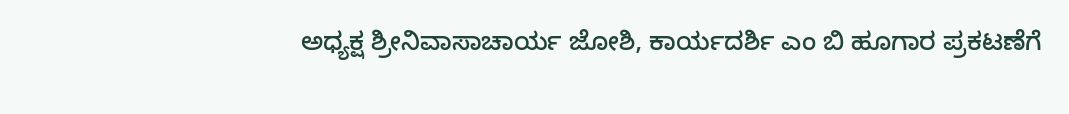ಅಧ್ಯಕ್ಷ ಶ್ರೀನಿವಾಸಾಚಾರ್ಯ ಜೋಶಿ, ಕಾರ್ಯದರ್ಶಿ ಎಂ ಬಿ ಹೂಗಾರ ಪ್ರಕಟಣೆಗೆ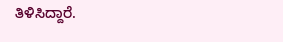ತಿಳಿಸಿದ್ದಾರೆ.